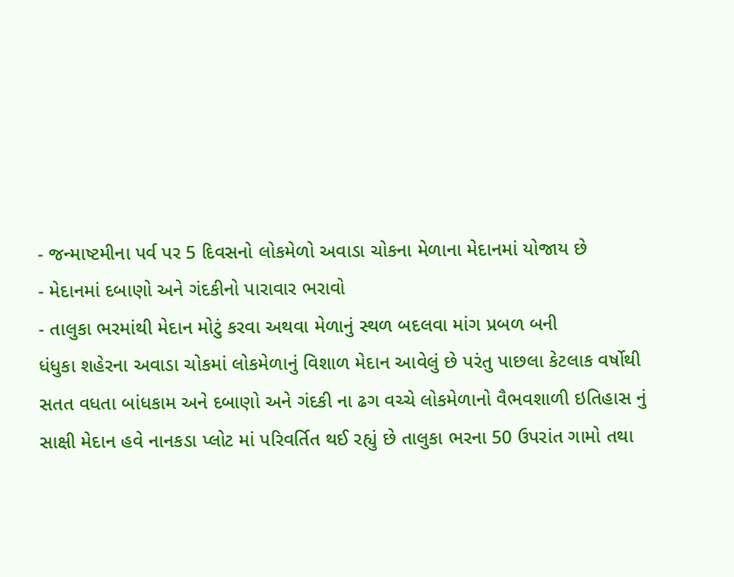- જન્માષ્ટમીના પર્વ પર 5 દિવસનો લોકમેળો અવાડા ચોકના મેળાના મેદાનમાં યોજાય છે
- મેદાનમાં દબાણો અને ગંદકીનો પારાવાર ભરાવો
- તાલુકા ભરમાંથી મેદાન મોટું કરવા અથવા મેળાનું સ્થળ બદલવા માંગ પ્રબળ બની
ધંધુકા શહેરના અવાડા ચોકમાં લોકમેળાનું વિશાળ મેદાન આવેલું છે પરંતુ પાછલા કેટલાક વર્ષોથી સતત વધતા બાંધકામ અને દબાણો અને ગંદકી ના ઢગ વચ્ચે લોકમેળાનો વૈભવશાળી ઇતિહાસ નું સાક્ષી મેદાન હવે નાનકડા પ્લોટ માં પરિવર્તિત થઈ રહ્યું છે તાલુકા ભરના 50 ઉપરાંત ગામો તથા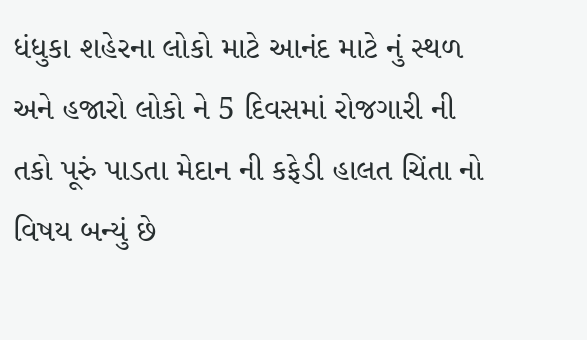ધંધુકા શહેરના લોકો માટે આનંદ માટે નું સ્થળ અને હજારો લોકો ને 5 દિવસમાં રોજગારી ની તકો પૂરું પાડતા મેદાન ની કફેડી હાલત ચિંતા નો વિષય બન્યું છે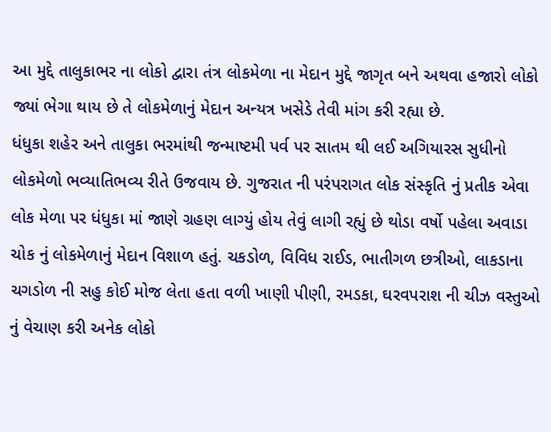આ મુદ્દે તાલુકાભર ના લોકો દ્વારા તંત્ર લોકમેળા ના મેદાન મુદ્દે જાગૃત બને અથવા હજારો લોકો જ્યાં ભેગા થાય છે તે લોકમેળાનું મેદાન અન્યત્ર ખસેડે તેવી માંગ કરી રહ્યા છે.
ધંધુકા શહેર અને તાલુકા ભરમાંથી જન્માષ્ટમી પર્વ પર સાતમ થી લઈ અગિયારસ સુધીનો લોકમેળો ભવ્યાતિભવ્ય રીતે ઉજવાય છે. ગુજરાત ની પરંપરાગત લોક સંસ્કૃતિ નું પ્રતીક એવા લોક મેળા પર ધંધુકા માં જાણે ગ્રહણ લાગ્યું હોય તેવું લાગી રહ્યું છે થોડા વર્ષો પહેલા અવાડા ચોક નું લોકમેળાનું મેદાન વિશાળ હતું. ચકડોળ, વિવિધ રાઈડ, ભાતીગળ છત્રીઓ, લાકડાના ચગડોળ ની સહુ કોઈ મોજ લેતા હતા વળી ખાણી પીણી, રમડકા, ઘરવપરાશ ની ચીઝ વસ્તુઓ નું વેચાણ કરી અનેક લોકો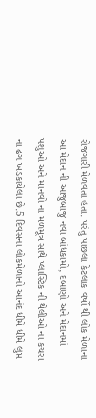રોજગારી મેળવતા હતા. પરંતુ પાછલા કેટલાક વર્ષો થી લોક મેળાના આ મેદાન ની આજુબાજુ નવા બાંધકામો, દબાણો અને મેદાનમાં પશુઓ અને માનવો ના મળમૂત્ર સાથે પ્લાસ્ટિક ની થેલીઓ ના કચરા ના ઢગ ખડકાયેલા છે.5 દિવસના લોકમેળાનો આનંદ ધીમે ધીમે લુપ્ત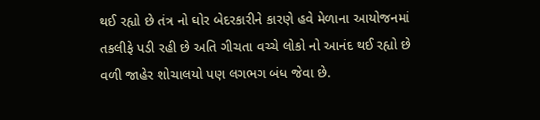થઈ રહ્યો છે તંત્ર નો ઘોર બેદરકારીને કારણે હવે મેળાના આયોજનમાં તકલીફે પડી રહી છે અતિ ગીચતા વચ્ચે લોકો નો આનંદ થઈ રહ્યો છે વળી જાહેર શોચાલયો પણ લગભગ બંધ જેવા છે.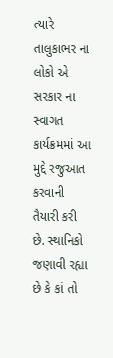ત્યારે તાલુકાભર ના લોકો એ સરકાર ના સ્વાગત કાર્યક્રમમાં આ મુદ્દે રજુઆત કરવાની તૈયારી કરી છે. સ્થાનિકો જણાવી રહ્યા છે કે કાં તો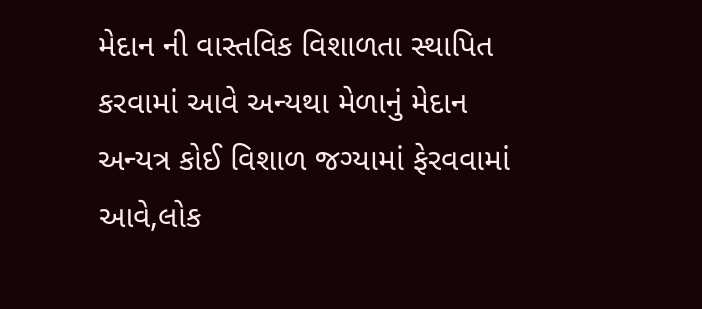મેદાન ની વાસ્તવિક વિશાળતા સ્થાપિત કરવામાં આવે અન્યથા મેળાનું મેદાન અન્યત્ર કોઈ વિશાળ જગ્યામાં ફેરવવામાં આવે,લોક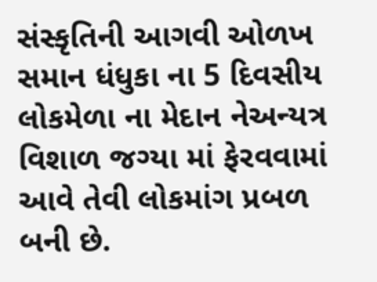સંસ્કૃતિની આગવી ઓળખ સમાન ધંધુકા ના 5 દિવસીય લોકમેળા ના મેદાન નેઅન્યત્ર વિશાળ જગ્યા માં ફેરવવામાં આવે તેવી લોકમાંગ પ્રબળ બની છે.